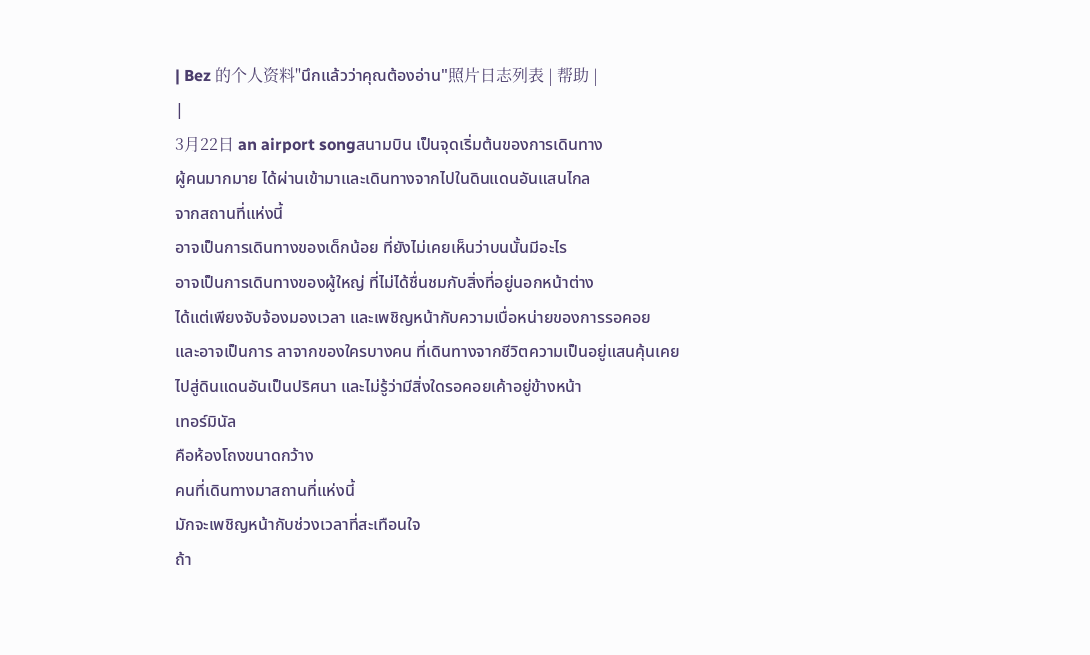| Bez 的个人资料"นึกแล้วว่าคุณต้องอ่าน"照片日志列表 | 帮助 |
|
3月22日 an airport songสนามบิน เป็นจุดเริ่มต้นของการเดินทาง
ผู้คนมากมาย ได้ผ่านเข้ามาและเดินทางจากไปในดินแดนอันแสนไกล
จากสถานที่แห่งนี้
อาจเป็นการเดินทางของเด็กน้อย ที่ยังไม่เคยเห็นว่าบนนั้นมีอะไร
อาจเป็นการเดินทางของผู้ใหญ่ ที่ไม่ได้ชื่นชมกับสิ่งที่อยู่นอกหน้าต่าง
ได้แต่เพียงจับจ้องมองเวลา และเพชิญหน้ากับความเบื่อหน่ายของการรอคอย
และอาจเป็นการ ลาจากของใครบางคน ที่เดินทางจากชีวิตความเป็นอยู่แสนคุ้นเคย
ไปสู่ดินแดนอันเป็นปริศนา และไม่รู้ว่ามีสิ่งใดรอคอยเค้าอยู่ข้างหน้า
เทอร์มินัล
คือห้องโถงขนาดกว้าง
คนที่เดินทางมาสถานที่แห่งนี้
มักจะเพชิญหน้ากับช่วงเวลาที่สะเทือนใจ
ถ้า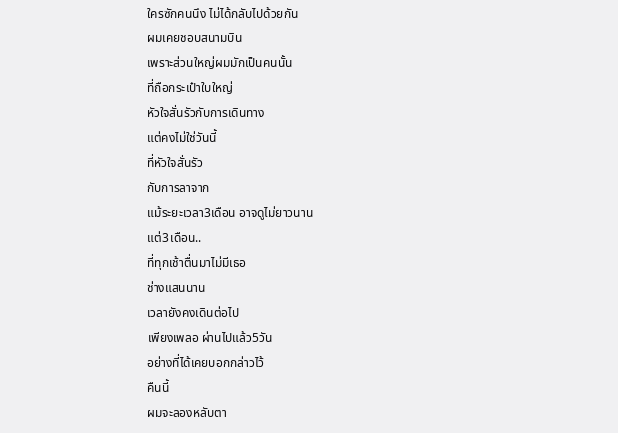ใครซักคนนึง ไม่ได้กลับไปด้วยกัน
ผมเคยชอบสนามบิน
เพราะส่วนใหญ่ผมมักเป็นคนนั้น
ที่ถือกระเป๋าใบใหญ่
หัวใจสั่นรัวกับการเดินทาง
แต่คงไม่ใช่วันนี้
ที่หัวใจสั่นรัว
กับการลาจาก
แม้ระยะเวลา3เดือน อาจดูไม่ยาวนาน
แต่3เดือน..
ที่ทุกเช้าตื่นมาไม่มีเธอ
ช่างแสนนาน
เวลายังคงเดินต่อไป
เพียงเพลอ ผ่านไปแล้ว5วัน
อย่างที่ได้เคยบอกกล่าวไว้
คืนนี้
ผมจะลองหลับตา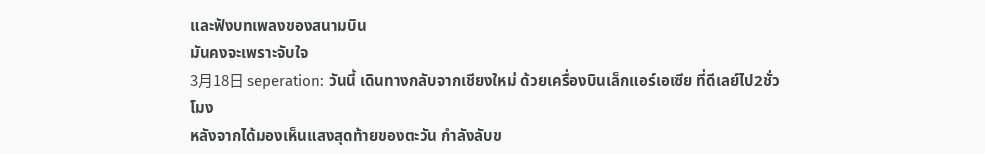และฟังบทเพลงของสนามบิน
มันคงจะเพราะจับใจ
3月18日 seperation: วันนี้ เดินทางกลับจากเชียงใหม่ ด้วยเครื่องบินเล็กแอร์เอเซีย ที่ดีเลย์ไป2ชั่วโมง
หลังจากได้มองเห็นแสงสุดท้ายของตะวัน กำลังลับข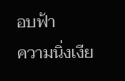อบฟ้า
ความนิ่งเงีย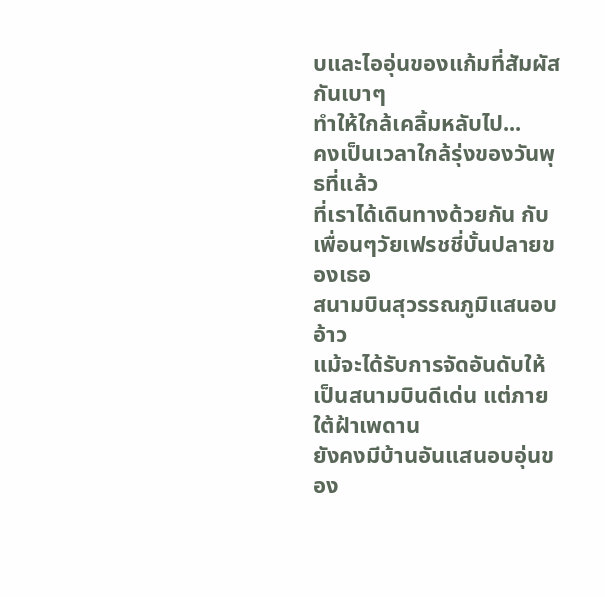บและไออุ่นของแก้มที่สัมผัสกันเบาๆ
ทำให้ใกล้เคลิ้มหลับไป...
คงเป็นเวลาใกล้รุ่งของวันพุธที่แล้ว
ที่เราได้เดินทางด้วยกัน กับเพื่อนๆวัยเฟรชชี่บั้นปลายของเธอ
สนามบินสุวรรณภูมิแสนอบอ้าว
แม้จะได้รับการจัดอันดับให้เป็นสนามบินดีเด่น แต่ภายใต้ฝ้าเพดาน
ยังคงมีบ้านอันแสนอบอุ่นของ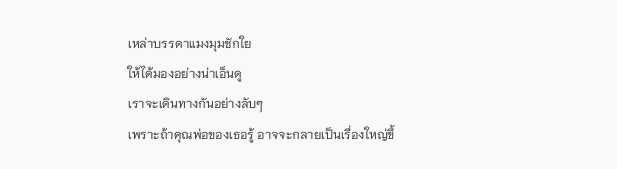เหล่าบรรดาแมงมุมชักใย
ให้ได้มองอย่างน่าเอ็นดู
เราจะเดินทางกันอย่างลับๆ
เพราะถ้าคุณพ่อของเธอรู้ อาจจะกลายเป็นเรื่องใหญ่ขึ้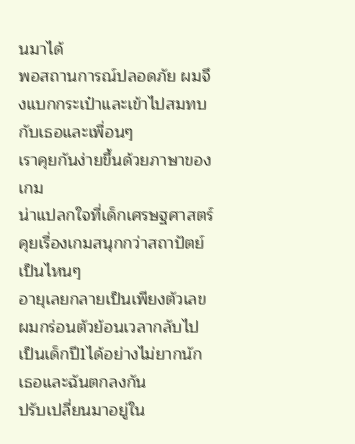นมาได้
พอสถานการณ์ปลอดภัย ผมจึงแบกกระเป๋าและเข้าไปสมทบกับเธอและเพื่อนๆ
เราคุยกันง่ายขึ้นด้วยภาษาของเกม
น่าแปลกใจที่เด็กเศรษฐศาสตร์ คุยเรื่องเกมสนุกกว่าสถาปัตย์เป็นไหนๆ
อายุเลยกลายเป็นเพียงตัวเลข
ผมกร่อนตัวย้อนเวลากลับไปเป็นเด็กปี1ได้อย่างไม่ยากนัก
เธอและฉันตกลงกัน
ปรับเปลี่ยนมาอยู่ใน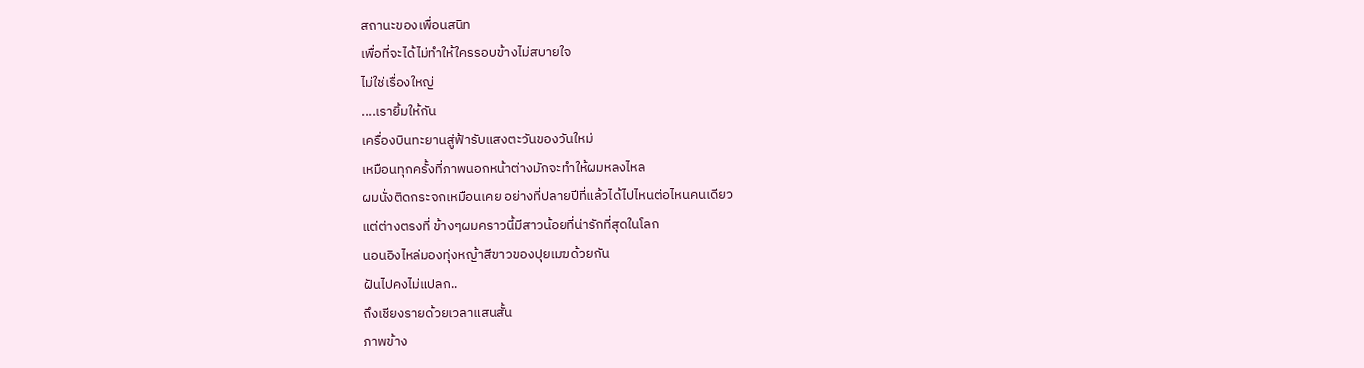สถานะของเพื่อนสนิท
เพื่อที่จะได้ไม่ทำให้ใครรอบข้างไม่สบายใจ
ไม่ใช่เรื่องใหญ่
....เรายิ้มให้กัน
เครื่องบินทะยานสู่ฟ้ารับแสงตะวันของวันใหม่
เหมือนทุกครั้งที่ภาพนอกหน้าต่างมักจะทำให้ผมหลงไหล
ผมนั่งติดกระจกเหมือนเคย อย่างที่ปลายปีที่แล้วได้ไปไหนต่อไหนคนเดียว
แต่ต่างตรงที่ ข้างๆผมคราวนี้มีสาวน้อยที่น่ารักที่สุดในโลก
นอนอิงไหล่มองทุ่งหญ้าสีขาวของปุยเมฆด้วยกัน
ฝันไปคงไม่แปลก..
ถึงเชียงรายด้วยเวลาแสนสั้น
ภาพข้าง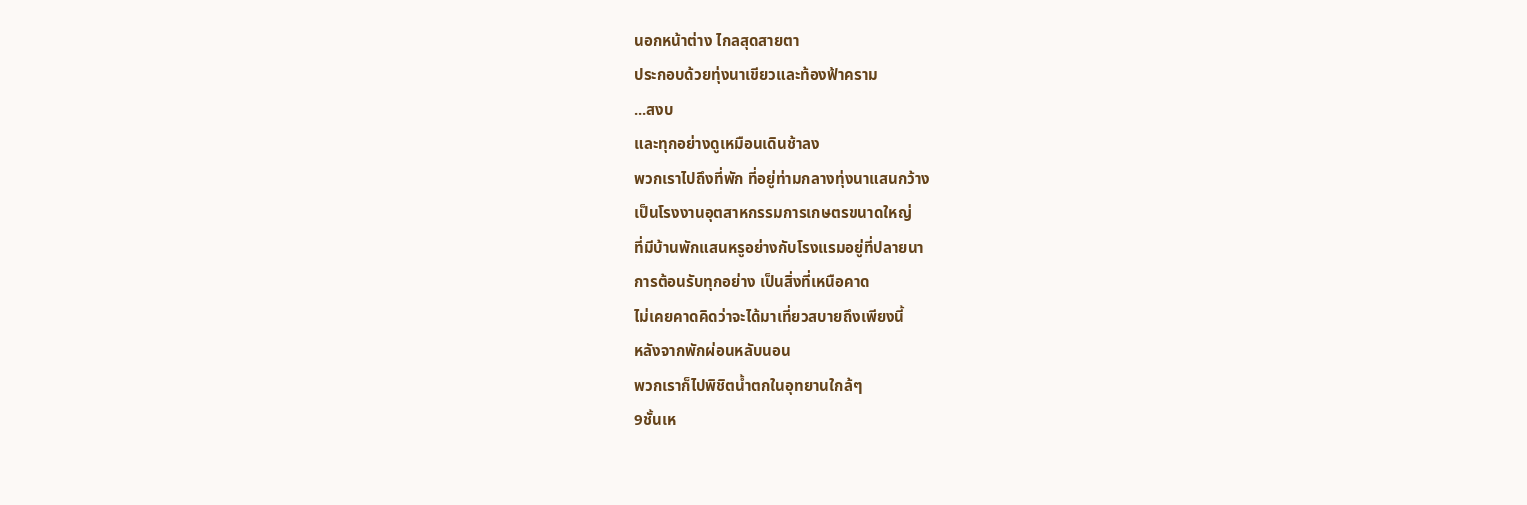นอกหน้าต่าง ไกลสุดสายตา
ประกอบด้วยทุ่งนาเขียวและท้องฟ้าคราม
...สงบ
และทุกอย่างดูเหมือนเดินช้าลง
พวกเราไปถึงที่พัก ที่อยู่ท่ามกลางทุ่งนาแสนกว้าง
เป็นโรงงานอุตสาหกรรมการเกษตรขนาดใหญ่
ที่มีบ้านพักแสนหรูอย่างกับโรงแรมอยู่ที่ปลายนา
การต้อนรับทุกอย่าง เป็นสิ่งที่เหนือคาด
ไม่เคยคาดคิดว่าจะได้มาเที่ยวสบายถึงเพียงนี้
หลังจากพักผ่อนหลับนอน
พวกเราก็ไปพิชิตน้ำตกในอุทยานใกล้ๆ
9ชั้นเห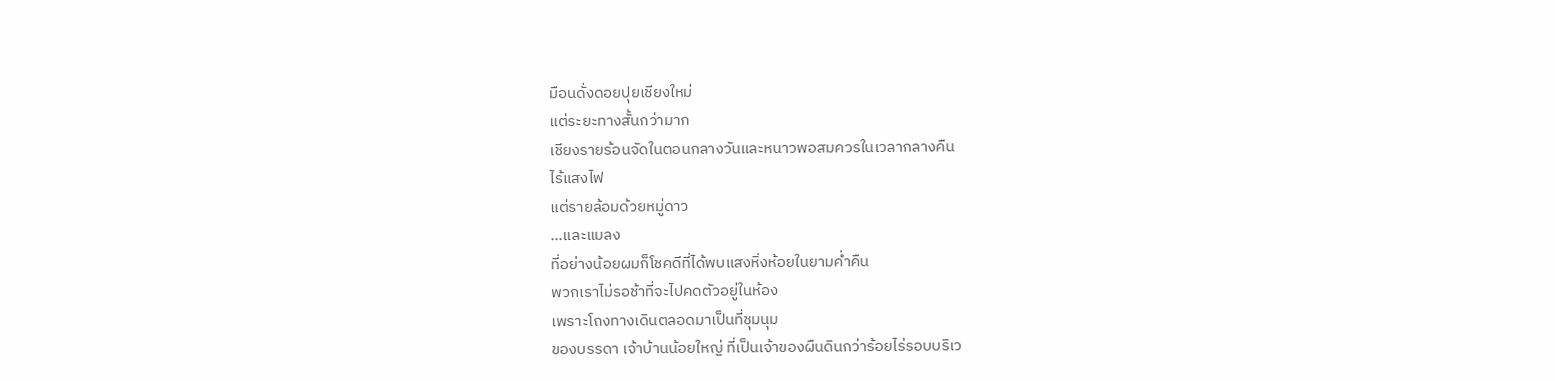มือนดั่งดอยปุยเชียงใหม่
แต่ระยะทางสั้นกว่ามาก
เชียงรายร้อนจัดในตอนกลางวันและหนาวพอสมควรในเวลากลางคืน
ไร้แสงไฟ
แต่รายล้อมด้วยหมู่ดาว
...และแมลง
ที่อย่างน้อยผมก็โชคดีที่ได้พบแสงหิ่งห้อยในยามค่ำคืน
พวกเราไม่รอช้าที่จะไปคดตัวอยู่ในห้อง
เพราะโถงทางเดินตลอดมาเป็นที่ชุมนุม
ของบรรดา เจ้าบ้านน้อยใหญ่ ที่เป็นเจ้าของผืนดินกว่าร้อยไร่รอบบริเว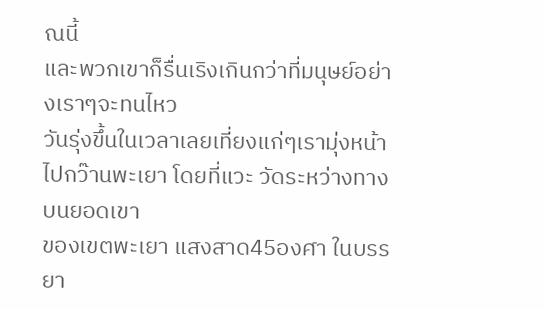ณนี้
และพวกเขาก็รื่นเริงเกินกว่าที่มนุษย์อย่างเราๆจะทนไหว
วันรุ่งขึ้นในเวลาเลยเที่ยงแก่ๆเรามุ่งหน้าไปกว๊านพะเยา โดยที่แวะ วัดระหว่างทางบนยอดเขา
ของเขตพะเยา แสงสาด45องศา ในบรรยา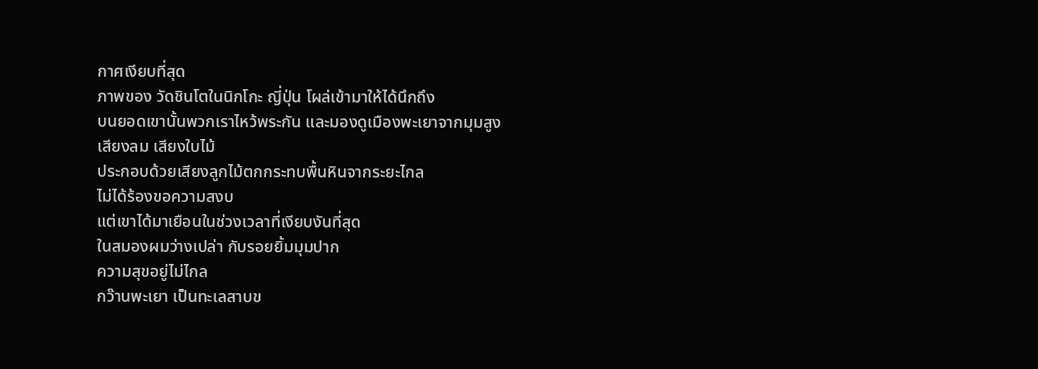กาศเงียบที่สุด
ภาพของ วัดชินโตในนิกโกะ ญี่ปุ่น โผล่เข้ามาให้ได้นึกถึง
บนยอดเขานั้นพวกเราไหว้พระกัน และมองดูเมืองพะเยาจากมุมสูง
เสียงลม เสียงใบไม้
ประกอบด้วยเสียงลูกไม้ตกกระทบพื้นหินจากระยะไกล
ไม่ได้ร้องขอความสงบ
แต่เขาได้มาเยือนในช่วงเวลาที่เงียบงันที่สุด
ในสมองผมว่างเปล่า กับรอยยิ้มมุมปาก
ความสุขอยู่ไม่ไกล
กว๊านพะเยา เป็นทะเลสาบข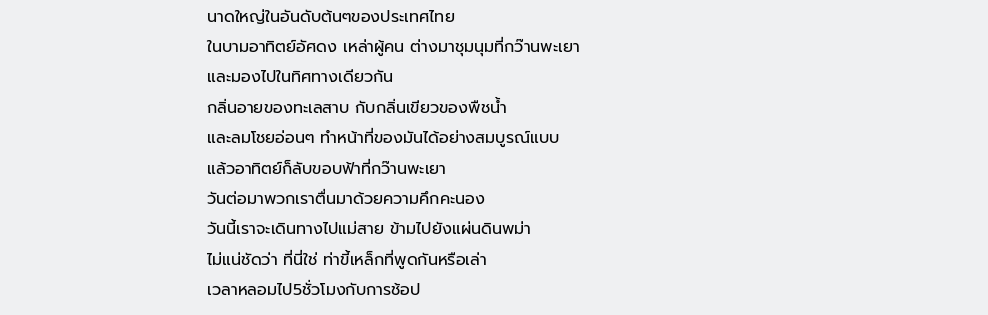นาดใหญ่ในอันดับต้นๆของประเทศไทย
ในบามอาทิตย์อัศดง เหล่าผู้คน ต่างมาชุมนุมที่กว๊านพะเยา
และมองไปในทิศทางเดียวกัน
กลิ่นอายของทะเลสาบ กับกลิ่นเขียวของพืชน้ำ
และลมโชยอ่อนๆ ทำหน้าที่ของมันได้อย่างสมบูรณ์แบบ
แล้วอาทิตย์ก็ลับขอบฟ้าที่กว๊านพะเยา
วันต่อมาพวกเราตื่นมาด้วยความคึกคะนอง
วันนี้เราจะเดินทางไปแม่สาย ข้ามไปยังแผ่นดินพม่า
ไม่แน่ชัดว่า ที่นี่ใช่ ท่าขี้เหล็กที่พูดกันหรือเล่า
เวลาหลอมไป5ชั่วโมงกับการช้อป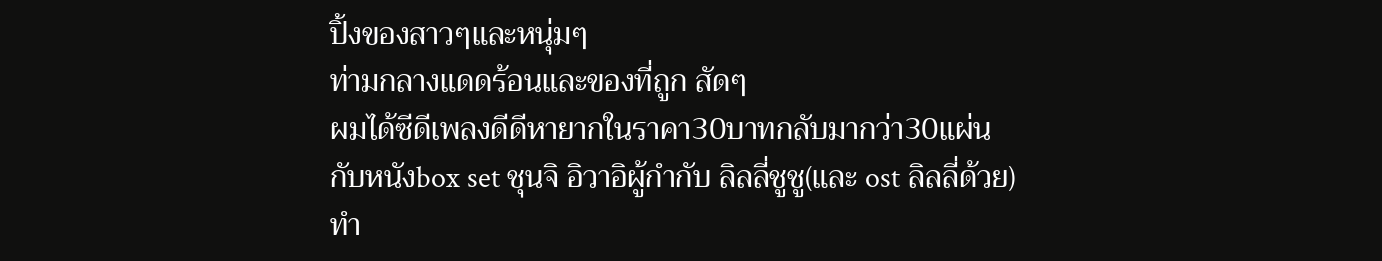ปิ้งของสาวๆและหนุ่มๆ
ท่ามกลางแดดร้อนและของที่ถูก สัดๆ
ผมได้ซีดีเพลงดีดีหายากในราคา30บาทกลับมากว่า30แผ่น
กับหนังbox set ชุนจิ อิวาอิผู้กำกับ ลิลลี่ชูชู(และ ost ลิลลี่ด้วย)
ทำ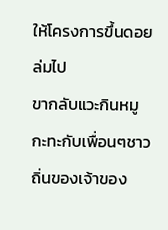ให้โครงการขึ้นดอยล่มไป
ขากลับแวะกินหมูกะทะกับเพื่อนๆชาวถิ่นของเจ้าของ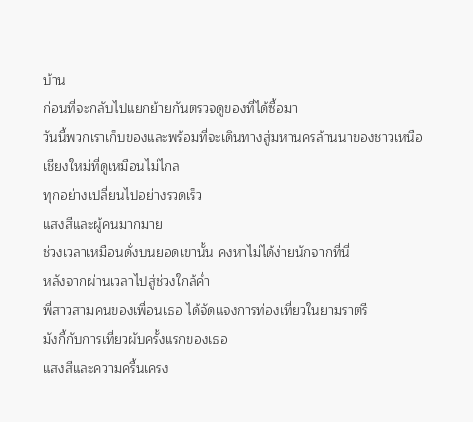บ้าน
ก่อนที่จะกลับไปแยกย้ายกันตรวจดูของที่ได้ซื้อมา
วันนี้พวกเราเก็บของและพร้อมที่จะเดินทางสู่มหานครล้านนาของชาวเหนือ
เชียงใหม่ที่ดูเหมือนไม่ไกล
ทุกอย่างเปลี่ยนไปอย่างรวดเร็ว
แสงสีและผู้คนมากมาย
ช่วงเวลาเหมือนดั่งบนยอดเขานั้น คงหาไม่ได้ง่ายนักจากที่นี่
หลังจากผ่านเวลาไปสู่ช่วงใกล้ค่ำ
พี่สาวสามคนของเพื่อนเธอ ได้จัดแจงการท่องเที่ยวในยามราตรี
มังกี้กับการเที่ยวผับครั้งแรกของเธอ
แสงสีและความครื้นเครง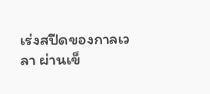เร่งสปีดของกาลเวลา ผ่านเข็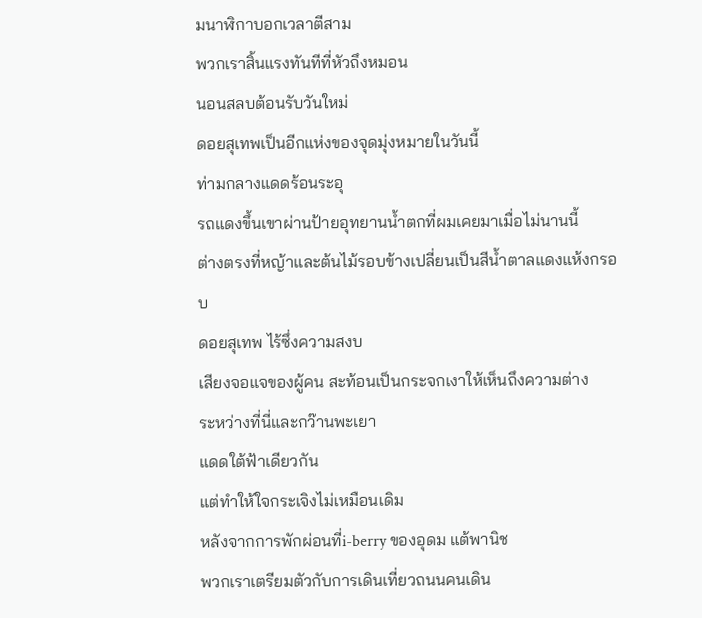มนาฬิกาบอกเวลาตีสาม
พวกเราสิ้นแรงทันทีที่หัวถึงหมอน
นอนสลบต้อนรับวันใหม่
ดอยสุเทพเป็นอีกแห่งของจุดมุ่งหมายในวันนี้
ท่ามกลางแดดร้อนระอุ
รถแดงขึ้นเขาผ่านป้ายอุทยานน้ำตกที่ผมเคยมาเมื่อไม่นานนี้
ต่างตรงที่หญ้าและต้นไม้รอบข้างเปลี่ยนเป็นสีน้ำตาลแดงแห้งกรอบ
ดอยสุเทพ ไร้ซึ่งความสงบ
เสียงจอแจของผู้คน สะท้อนเป็นกระจกเงาให้เห็นถึงความต่าง
ระหว่างที่นี่และกว๊านพะเยา
แดดใต้ฟ้าเดียวกัน
แต่ทำให้ใจกระเจิงไม่เหมือนเดิม
หลังจากการพักผ่อนที่i-berry ของอุดม แต้พานิช
พวกเราเตรียมตัวกับการเดินเที่ยวถนนคนเดิน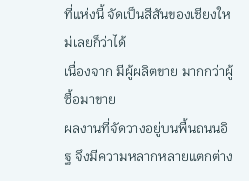ที่แห่งนี้ จัดเป็นสีสันของเชียงใหม่เลยก็ว่าได้
เนื่องจาก มีผู้ผลิตขาย มากกว่าผู้ซื้อมาขาย
ผลงานที่จัดวางอยู่บนพื้นถนนอิฐ จึงมีความหลากหลายแตกต่าง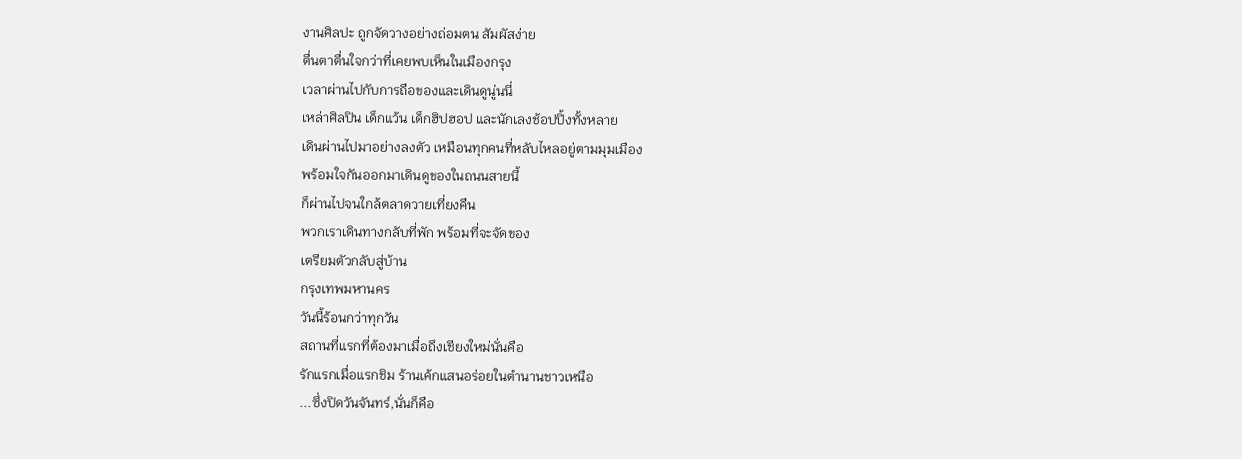งานศิลปะ ถูกจัดวางอย่างถ่อมตน สัมผัสง่าย
ตื่นตาตื่นใจกว่าที่เคยพบเห็นในเมืองกรุง
เวลาผ่านไปกับการถือของและเดินดูนู่นนี่
เหล่าศิลปิน เด็กแว้น เด็กฮิปฮอป และนักเลงช้อปปิ้งทั้งหลาย
เดินผ่านไปมาอย่างลงตัว เหมือนทุกคนที่หลับไหลอยู่ตามมุมเมือง
พร้อมใจกันออกมาเดินดูของในถนนสายนี้
ก็ผ่านไปจนใกล้ตลาดวายเที่ยงคืน
พวกเราเดินทางกลับที่พัก พร้อมที่จะจัดของ
เตรียมตัวกลับสู่บ้าน
กรุงเทพมหานคร
วันนี้ร้อนกว่าทุกวัน
สถานที่แรกที่ต้องมาเมื่อถึงเชียงใหม่นั่นคือ
รักแรกเมื่อแรกชิม ร้านเค้กแสนอร่อยในตำนานชาวเหนือ
...ซึ่งปิดวันจันทร์,นั่นก็คือ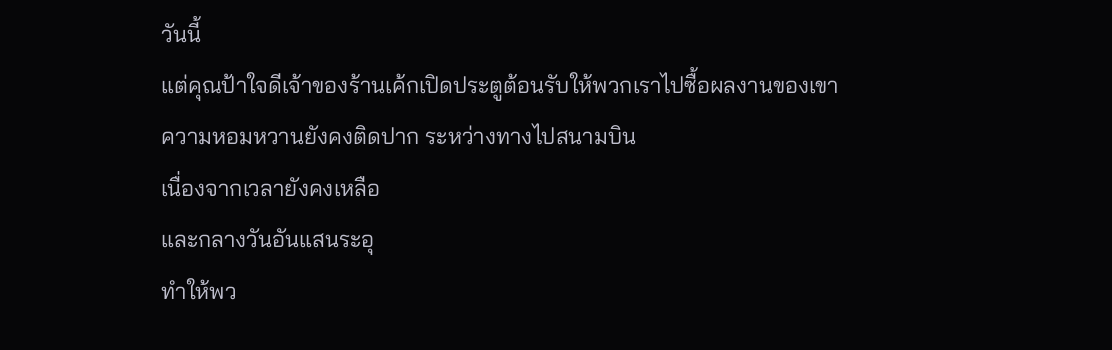วันนี้
แต่คุณป้าใจดีเจ้าของร้านเค้กเปิดประตูต้อนรับให้พวกเราไปซื้อผลงานของเขา
ความหอมหวานยังคงติดปาก ระหว่างทางไปสนามบิน
เนื่องจากเวลายังคงเหลือ
และกลางวันอันแสนระอุ
ทำให้พว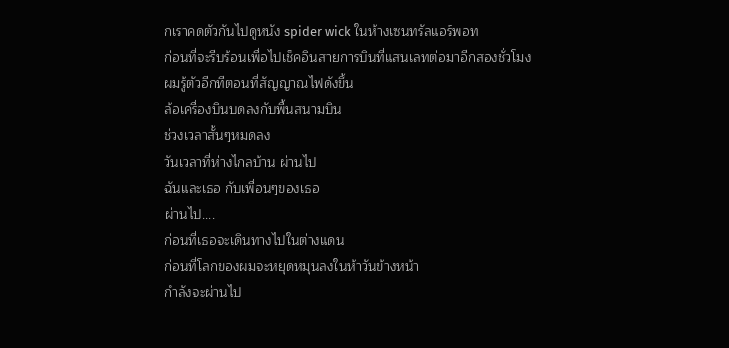กเราคดตัวกันไปดูหนัง spider wick ในห้างเซนทรัลแอร์พอท
ก่อนที่จะรีบร้อนเพื่อไปเช็คอินสายการบินที่แสนเลทต่อมาอีกสองชั่วโมง
ผมรู้ตัวอีกทีตอนที่สัญญาณไฟดังขึ้น
ล้อเครื่องบินบดลงกับพื้นสนามบิน
ช่วงเวลาสั้นๆหมดลง
วันเวลาที่ห่างไกลบ้าน ผ่านไป
ฉันและเธอ กับเพื่อนๆของเธอ
ผ่านไป....
ก่อนที่เธอจะเดินทางไปในต่างแดน
ก่อนที่โลกของผมจะหยุดหมุนลงในห้าวันข้างหน้า
กำลังจะผ่านไป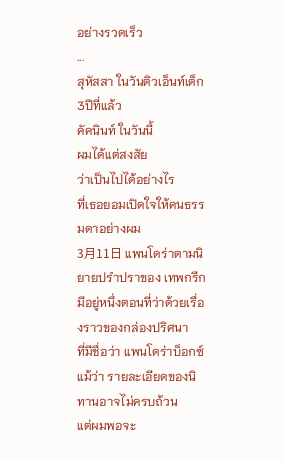อย่างรวดเร็ว
...
สุหัสสา ในวันติวเอ็นท์เต็ก3ปีที่แล้ว
คัคนินท์ ในวันนี้
ผมได้แต่สงสัย
ว่าเป็นไปได้อย่างไร
ที่เธอยอมเปิดใจให้คนธรรมดาอย่างผม
3月11日 แพนโดร่าตามนิยายปรำปราของ เทพกรีก
มีอยู่หนึ่งตอนที่ว่าด้วยเรื่องราวของกล่องปริศนา
ที่มีชื่อว่า แพนโดร่าบ็อกซ์
แม้ว่า รายละเอียดของนิทานอาจไม่ครบถ้วน
แต่ผมพอจะ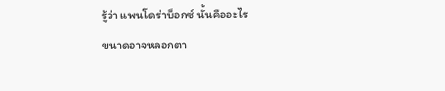รู้ว่า แพนโดร่าบ็อกซ์ นั้นคืออะไร
ขนาดอาจหลอกตา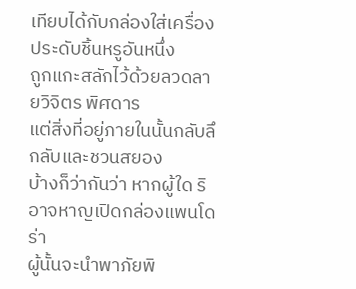เทียบได้กับกล่องใส่เครื่องประดับชิ้นหรูอันหนึ่ง
ถูกแกะสลักไว้ด้วยลวดลายวิจิตร พิศดาร
แต่สิ่งที่อยู่ภายในนั้นกลับลึกลับและชวนสยอง
บ้างก็ว่ากันว่า หากผู้ใด ริอาจหาญเปิดกล่องแพนโดร่า
ผู้นั้นจะนำพาภัยพิ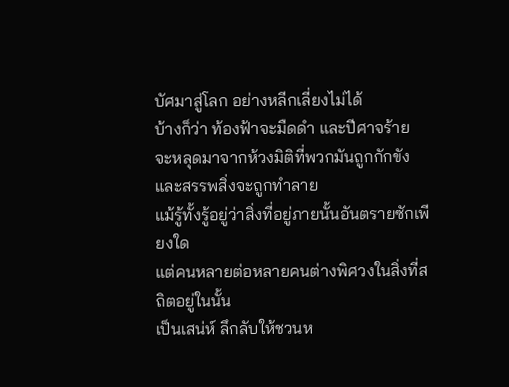บัศมาสู่โลก อย่างหลีกเลี่ยงไม่ได้
บ้างก็ว่า ท้องฟ้าจะมืดดำ และปีศาจร้าย
จะหลุดมาจากห้วงมิติที่พวกมันถูกกักขัง
และสรรพสิ่งจะถูกทำลาย
แม้รู้ทั้งรู้อยู่ว่าสิ่งที่อยู่ภายนั้นอันตรายซักเพียงใด
แต่คนหลายต่อหลายคนต่างพิศวงในสิ่งที่สถิตอยู่ในนั้น
เป็นเสน่ห์ ลึกลับให้ชวนห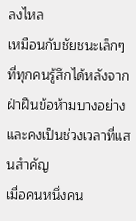ลงไหล
เหมือนกับชัยชนะเล็กๆ ที่ทุกคนรู้สึกได้หลังจากฝ่าฝืนข้อห้ามบางอย่าง
และคงเป็นช่วงเวลาที่แสนสำคัญ
เมื่อคนหนึ่งคน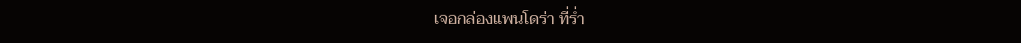เจอกล่องแพนโดร่า ที่ร่ำ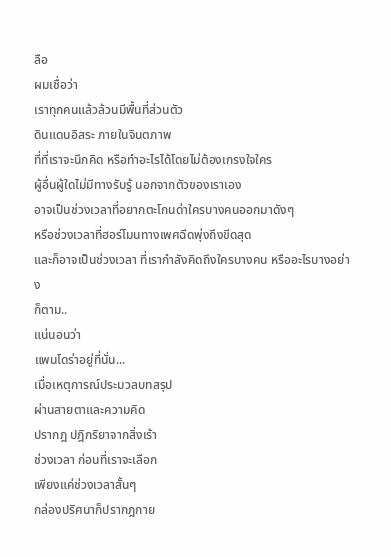ลือ
ผมเชื่อว่า
เราทุกคนแล้วล้วนมีพื้นที่ส่วนตัว
ดินแดนอิสระ ภายในจินตภาพ
ที่ที่เราจะนึกคิด หรือทำอะไรได้โดยไม่ต้องเกรงใจใคร
ผู้อื่นผู้ใดไม่มีทางรับรู้ นอกจากตัวของเราเอง
อาจเป็นช่วงเวลาที่อยากตะโกนด่าใครบางคนออกมาดังๆ
หรือช่วงเวลาที่ฮอร์โมนทางเพศฉีดพุ่งถึงขีดสุด
และก็อาจเป็นช่วงเวลา ที่เรากำลังคิดถึงใครบางคน หรืออะไรบางอย่าง
ก็ตาม..
แน่นอนว่า
แพนโดร่าอยู่ที่นั่น...
เมื่อเหตุการณ์ประมวลบทสรุป
ผ่านสายตาและความคิด
ปรากฎ ปฎิกริยาจากสิ่งเร้า
ช่วงเวลา ก่อนที่เราจะเลือก
เพียงแค่ช่วงเวลาสั้นๆ
กล่องปริศนาก็ปรากฎกาย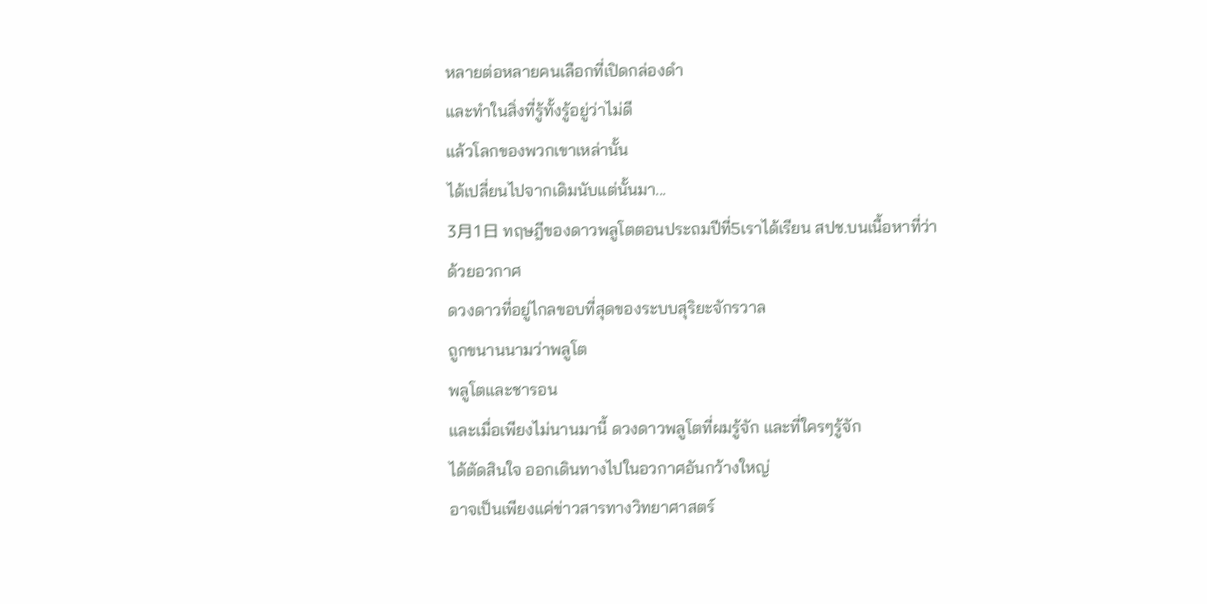หลายต่อหลายคนเลือกที่เปิดกล่องดำ
และทำในสิ่งที่รู้ทั้งรู้อยู่ว่าไม่ดี
แล้วโลกของพวกเขาเหล่านั้น
ได้เปลี่ยนไปจากเดิมนับแต่นั้นมา...
3月1日 ทฤษฎีของดาวพลูโตตอนประถมปีที่5เราได้เรียน สปช.บนเนื้อหาที่ว่าด้วยอวกาศ
ดวงดาวที่อยู่ไกลขอบที่สุดของระบบสุริยะจักรวาล
ถูกขนานนามว่าพลูโต
พลูโตและชารอน
และเมื่อเพียงไม่นานมานี้ ดวงดาวพลูโตที่ผมรู้จัก และที่ใครๆรู้จัก
ได้ตัดสินใจ ออกเดินทางไปในอวกาศอันกว้างใหญ่
อาจเป็นเพียงแค่ข่าวสารทางวิทยาศาสตร์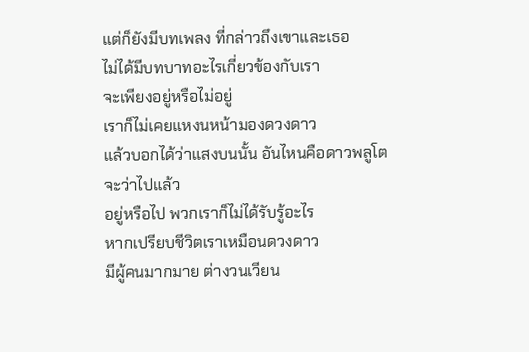แต่ก็ยังมีบทเพลง ที่กล่าวถึงเขาและเธอ
ไม่ได้มีบทบาทอะไรเกี่ยวข้องกับเรา
จะเพียงอยู่หรือไม่อยู่
เราก็ไม่เคยแหงนหน้ามองดวงดาว
แล้วบอกได้ว่าแสงบนนั้น อันไหนคือดาวพลูโต
จะว่าไปแล้ว
อยู่หรือไป พวกเราก็ไม่ได้รับรู้อะไร
หากเปรียบชีวิตเราเหมือนดวงดาว
มีผู้คนมากมาย ต่างวนเวียน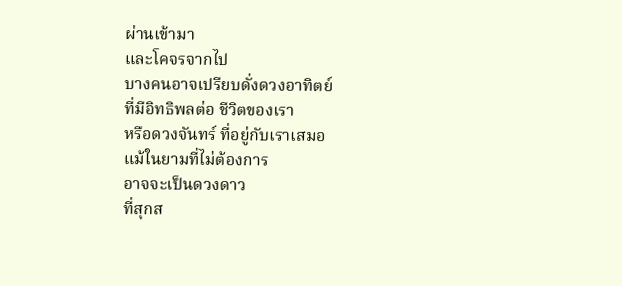ผ่านเข้ามา
และโคจรจากไป
บางคนอาจเปรียบดั่งดวงอาทิตย์
ที่มีอิทธิพลต่อ ชีวิตของเรา
หรือดวงจันทร์ ที่อยู่กับเราเสมอ
แม้ในยามที่ไม่ต้องการ
อาจจะเป็นดวงดาว
ที่สุกส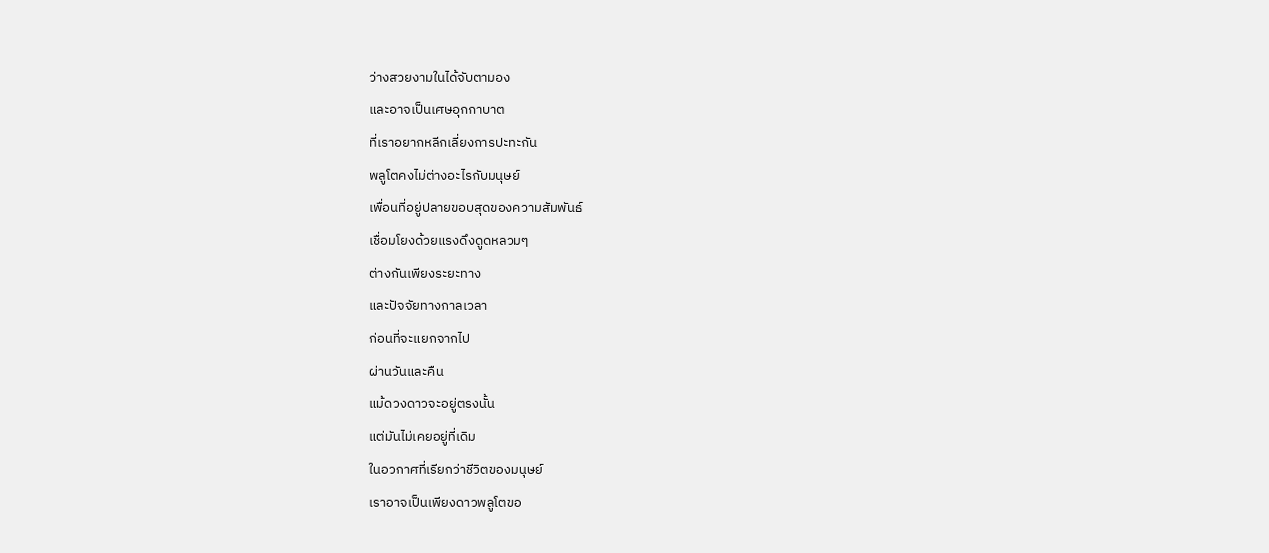ว่างสวยงามในได้จับตามอง
และอาจเป็นเศษอุกกาบาต
ที่เราอยากหลีกเลี่ยงการปะทะกัน
พลูโตคงไม่ต่างอะไรกับมนุษย์
เพื่อนที่อยู่ปลายขอบสุดของความสัมพันธ์
เชื่อมโยงด้วยแรงดึงดูดหลวมๆ
ต่างกันเพียงระยะทาง
และปัจจัยทางกาลเวลา
ก่อนที่จะแยกจากไป
ผ่านวันและคืน
แม้ดวงดาวจะอยู่ตรงนั้น
แต่มันไม่เคยอยู่ที่เดิม
ในอวกาศที่เรียกว่าชีวิตของมนุษย์
เราอาจเป็นเพียงดาวพลูโตขอ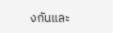งกันและ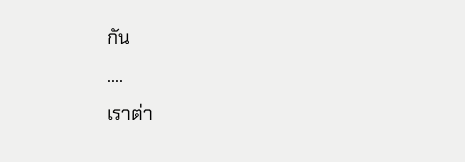กัน
....
เราต่า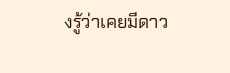งรู้ว่าเคยมีดาว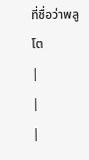ที่ชื่อว่าพลูโต
|
|
|